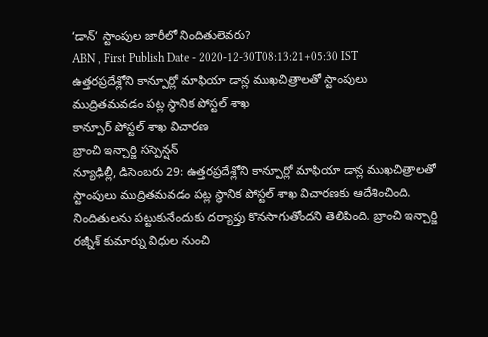‘డాన్’ స్టాంపుల జారీలో నిందితులెవరు?
ABN , First Publish Date - 2020-12-30T08:13:21+05:30 IST
ఉత్తరప్రదేశ్లోని కాన్పూర్లో మాఫియా డాన్ల ముఖచిత్రాలతో స్టాంపులు ముద్రితమవడం పట్ల స్థానిక పోస్టల్ శాఖ
కాన్పూర్ పోస్టల్ శాఖ విచారణ
బ్రాంచి ఇన్చార్జి సస్పెన్షన్
న్యూఢిల్లీ, డిసెంబరు 29: ఉత్తరప్రదేశ్లోని కాన్పూర్లో మాఫియా డాన్ల ముఖచిత్రాలతో స్టాంపులు ముద్రితమవడం పట్ల స్థానిక పోస్టల్ శాఖ విచారణకు ఆదేశించింది. నిందితులను పట్టుకునేందుకు దర్యాప్తు కొనసాగుతోందని తెలిపింది. బ్రాంచి ఇన్చార్జి రజ్నీశ్ కుమార్ను విధుల నుంచి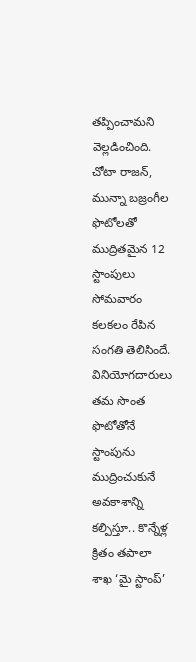తప్పించామని వెల్లడించింది. చోటా రాజన్, మున్నా బజ్రంగీల ఫొటోలతో ముద్రితమైన 12 స్టాంపులు సోమవారం కలకలం రేపిన సంగతి తెలిసిందే. వినియోగదారులు తమ సొంత ఫొటోతోనే స్టాంపును ముద్రించుకునే అవకాశాన్ని కల్పిస్తూ.. కొన్నేళ్ల క్రితం తపాలా శాఖ ‘మై స్టాంప్’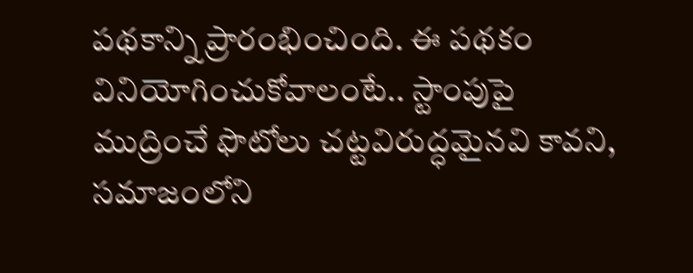పథకాన్ని ప్రారంభించింది. ఈ పథకం వినియోగించుకోవాలంటే.. స్టాంపుపై ముద్రించే ఫొటోలు చట్టవిరుద్ధమైనవి కావని, సమాజంలోని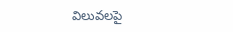విలువలపై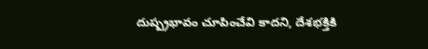దుష్ప్రభావం చూపించేవి కాదని, దేశభక్తికి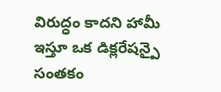విరుద్ధం కాదని హామీ ఇస్తూ ఒక డిక్లరేషన్పై సంతకం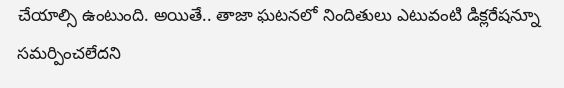చేయాల్సి ఉంటుంది. అయితే.. తాజా ఘటనలో నిందితులు ఎటువంటి డిక్లరేషన్నూ సమర్పించలేదని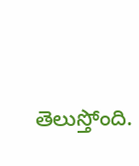తెలుస్తోంది.